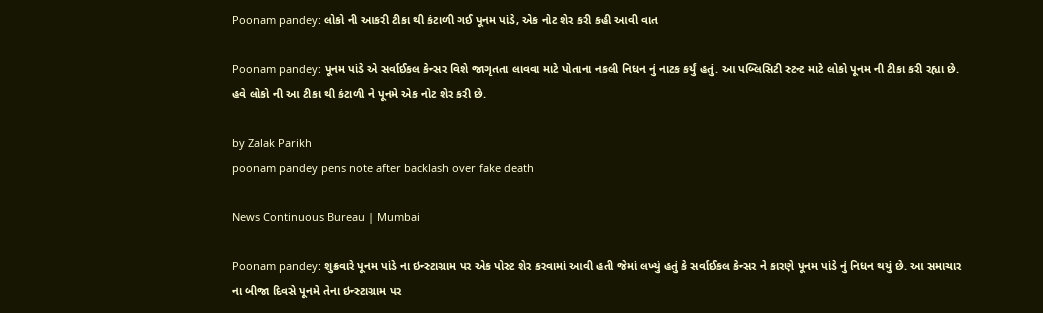Poonam pandey: લોકો ની આકરી ટીકા થી કંટાળી ગઈ પૂનમ પાંડે, એક નોટ શેર કરી કહી આવી વાત

Poonam pandey: પૂનમ પાંડે એ સર્વાઈકલ કેન્સર વિશે જાગૃતતા લાવવા માટે પોતાના નકલી નિધન નું નાટક કર્યું હતું. આ પબ્લિસિટી સ્ટન્ટ માટે લોકો પૂનમ ની ટીકા કરી રહ્યા છે. હવે લોકો ની આ ટીકા થી કંટાળી ને પૂનમે એક નોટ શેર કરી છે.

by Zalak Parikh
poonam pandey pens note after backlash over fake death

News Continuous Bureau | Mumbai

Poonam pandey: શુક્રવારે પૂનમ પાંડે ના ઇન્સ્ટાગ્રામ પર એક પોસ્ટ શેર કરવામાં આવી હતી જેમાં લખ્યું હતું કે સર્વાઈકલ કેન્સર ને કારણે પૂનમ પાંડે નું નિધન થયું છે. આ સમાચાર ના બીજા દિવસે પૂનમે તેના ઇન્સ્ટાગ્રામ પર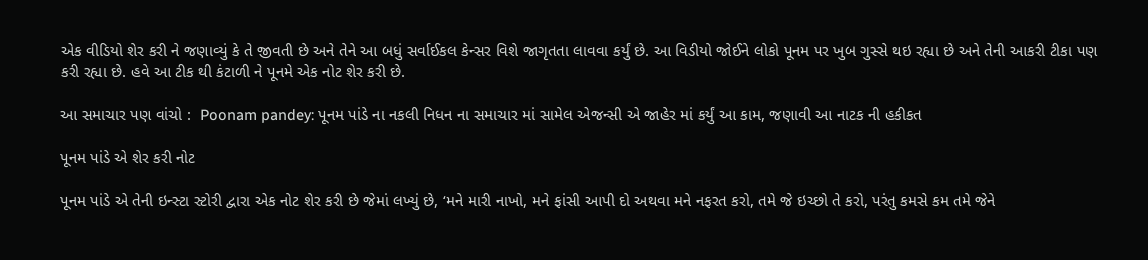એક વીડિયો શેર કરી ને જણાવ્યું કે તે જીવતી છે અને તેને આ બધું સર્વાઈકલ કેન્સર વિશે જાગૃતતા લાવવા કર્યું છે. આ વિડીયો જોઈને લોકો પૂનમ પર ખુબ ગુસ્સે થઇ રહ્યા છે અને તેની આકરી ટીકા પણ કરી રહ્યા છે. હવે આ ટીક થી કંટાળી ને પૂનમે એક નોટ શેર કરી છે.

આ સમાચાર પણ વાંચો :  Poonam pandey: પૂનમ પાંડે ના નકલી નિધન ના સમાચાર માં સામેલ એજન્સી એ જાહેર માં કર્યું આ કામ, જણાવી આ નાટક ની હકીકત

પૂનમ પાંડે એ શેર કરી નોટ

પૂનમ પાંડે એ તેની ઇન્સ્ટા સ્ટોરી દ્વારા એક નોટ શેર કરી છે જેમાં લખ્યું છે, ‘મને મારી નાખો, મને ફાંસી આપી દો અથવા મને નફરત કરો, તમે જે ઇચ્છો તે કરો, પરંતુ કમસે કમ તમે જેને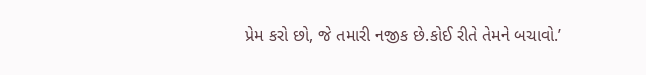પ્રેમ કરો છો, જે તમારી નજીક છે.કોઈ રીતે તેમને બચાવો.’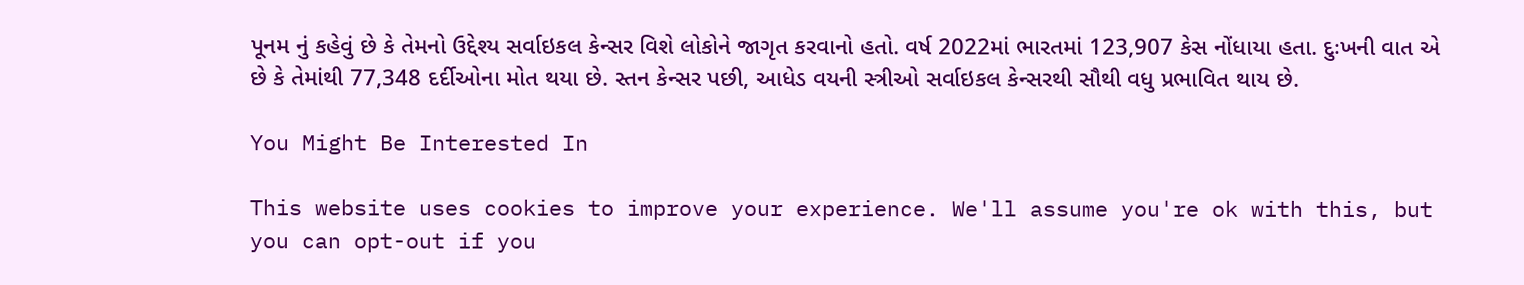પૂનમ નું કહેવું છે કે તેમનો ઉદ્દેશ્ય સર્વાઇકલ કેન્સર વિશે લોકોને જાગૃત કરવાનો હતો. વર્ષ 2022માં ભારતમાં 123,907 કેસ નોંધાયા હતા. દુઃખની વાત એ છે કે તેમાંથી 77,348 દર્દીઓના મોત થયા છે. સ્તન કેન્સર પછી, આધેડ વયની સ્ત્રીઓ સર્વાઇકલ કેન્સરથી સૌથી વધુ પ્રભાવિત થાય છે.

You Might Be Interested In

This website uses cookies to improve your experience. We'll assume you're ok with this, but you can opt-out if you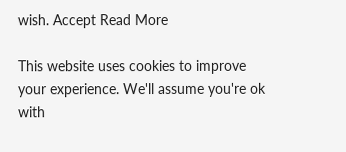wish. Accept Read More

This website uses cookies to improve your experience. We'll assume you're ok with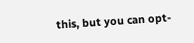this, but you can opt-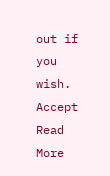out if you wish. Accept Read More